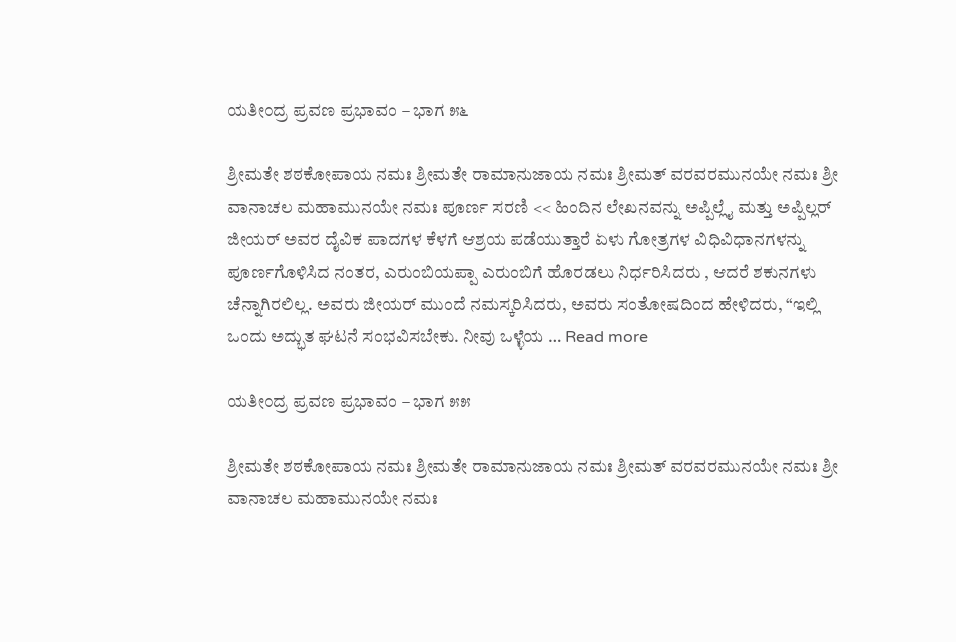ಯತೀ೦ದ್ರ ಪ್ರವಣ ಪ್ರಭಾವಂ – ಭಾಗ ೫೬

ಶ್ರೀಮತೇ ಶಠಕೋಪಾಯ ನಮಃ ಶ್ರೀಮತೇ ರಾಮಾನುಜಾಯ ನಮಃ ಶ್ರೀಮತ್ ವರವರಮುನಯೇ ನಮಃ ಶ್ರೀ ವಾನಾಚಲ ಮಹಾಮುನಯೇ ನಮಃ ಪೂರ್ಣ ಸರಣಿ << ಹಿಂದಿನ ಲೇಖನವನ್ನು ಅಪ್ಪಿಲ್ಲೈ ಮತ್ತು ಅಪ್ಪಿಲ್ಲರ್ ಜೀಯರ್ ಅವರ ದೈವಿಕ ಪಾದಗಳ ಕೆಳಗೆ ಆಶ್ರಯ ಪಡೆಯುತ್ತಾರೆ ಏಳು ಗೋತ್ರಗಳ ವಿಧಿವಿಧಾನಗಳನ್ನು ಪೂರ್ಣಗೊಳಿಸಿದ ನಂತರ, ಎರುಂಬಿಯಪ್ಪಾ ಎರುಂಬಿಗೆ ಹೊರಡಲು ನಿರ್ಧರಿಸಿದರು , ಆದರೆ ಶಕುನಗಳು ಚೆನ್ನಾಗಿರಲಿಲ್ಲ. ಅವರು ಜೀಯರ್ ಮುಂದೆ ನಮಸ್ಕರಿಸಿದರು, ಅವರು ಸಂತೋಷದಿಂದ ಹೇಳಿದರು, “ಇಲ್ಲಿ ಒಂದು ಅದ್ಭುತ ಘಟನೆ ಸಂಭವಿಸಬೇಕು. ನೀವು ಒಳ್ಳೆಯ … Read more

ಯತೀ೦ದ್ರ ಪ್ರವಣ ಪ್ರಭಾವಂ – ಭಾಗ ೫೫

ಶ್ರೀಮತೇ ಶಠಕೋಪಾಯ ನಮಃ ಶ್ರೀಮತೇ ರಾಮಾನುಜಾಯ ನಮಃ ಶ್ರೀಮತ್ ವರವರಮುನಯೇ ನಮಃ ಶ್ರೀ ವಾನಾಚಲ ಮಹಾಮುನಯೇ ನಮಃ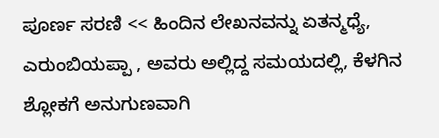ಪೂರ್ಣ ಸರಣಿ << ಹಿಂದಿನ ಲೇಖನವನ್ನು ಏತನ್ಮಧ್ಯೆ, ಎರುಂಬಿಯಪ್ಪಾ , ಅವರು ಅಲ್ಲಿದ್ದ ಸಮಯದಲ್ಲಿ, ಕೆಳಗಿನ ಶ್ಲೋಕಗೆ ಅನುಗುಣವಾಗಿ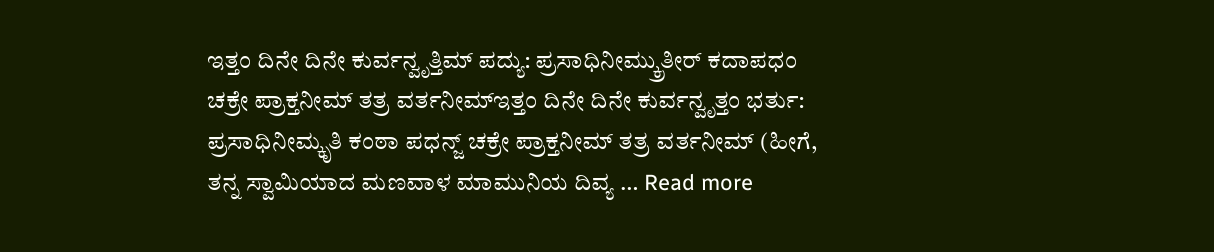ಇತ್ತಂ ದಿನೇ ದಿನೇ ಕುರ್ವನ್ವೃತ್ತಿಮ್ ಪದ್ಯು: ಪ್ರಸಾಧಿನೀಮ್ಕ್ರುತೀರ್ ಕದಾಪಧಂ ಚಕ್ರೇ ಪ್ರಾಕ್ತನೀಮ್ ತತ್ರ ವರ್ತನೀಮ್ಇತ್ತಂ ದಿನೇ ದಿನೇ ಕುರ್ವನ್ವೃತ್ತಂ ಭರ್ತು: ಪ್ರಸಾಧಿನೀಮ್ಕೃತಿ ಕಂಠಾ ಪಧನ್ಜ್ ಚಕ್ರೇ ಪ್ರಾಕ್ತನೀಮ್ ತತ್ರ ವರ್ತನೀಮ್ (ಹೀಗೆ, ತನ್ನ ಸ್ವಾಮಿಯಾದ ಮಣವಾಳ ಮಾಮುನಿಯ ದಿವ್ಯ … Read more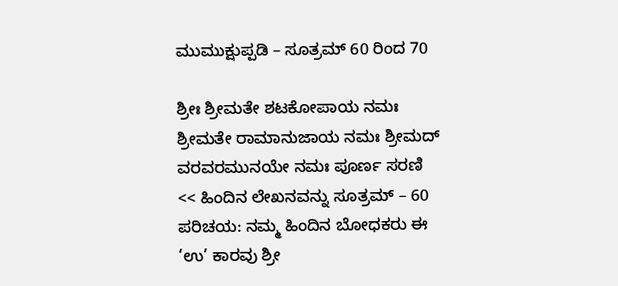ಮುಮುಕ್ಷುಪ್ಪಡಿ – ಸೂತ್ರಮ್ 60 ರಿಂದ 70

ಶ್ರೀಃ ಶ್ರೀಮತೇ ಶಟಕೋಪಾಯ ನಮಃ ಶ್ರೀಮತೇ ರಾಮಾನುಜಾಯ ನಮಃ ಶ್ರೀಮದ್ ವರವರಮುನಯೇ ನಮಃ ಪೂರ್ಣ ಸರಣಿ << ಹಿಂದಿನ ಲೇಖನವನ್ನು ಸೂತ್ರಮ್ – 60 ಪರಿಚಯ: ನಮ್ಮ ಹಿಂದಿನ ಬೋಧಕರು ಈ ‘ಉ’ ಕಾರವು ಶ್ರೀ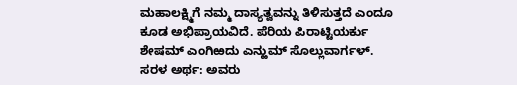ಮಹಾಲಕ್ಷ್ಮಿಗೆ ನಮ್ಮ ದಾಸ್ಯತ್ವವನ್ನು ತಿಳಿಸುತ್ತದೆ ಎಂದೂ ಕೂಡ ಅಭಿಪ್ರಾಯವಿದೆ. ಪೆರಿಯ ಪಿರಾಟ್ಟಿಯರ್ಕು ಶೇಷಮ್ ಎಂಗಿಱದು ಎನ್ಱುಮ್ ಸೊಲ್ಲುವಾರ್ಗಳ್. ಸರಳ ಅರ್ಥ: ಅವರು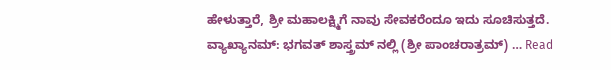ಹೇಳುತ್ತಾರೆ, ಶ್ರೀ ಮಹಾಲಕ್ಷ್ಮಿಗೆ ನಾವು ಸೇವಕರೆಂದೂ ಇದು ಸೂಚಿಸುತ್ತದೆ. ವ್ಯಾಖ್ಯಾನಮ್: ಭಗವತ್ ಶಾಸ್ತ್ರಮ್ ನಲ್ಲಿ (ಶ್ರೀ ಪಾಂಚರಾತ್ರಮ್) … Read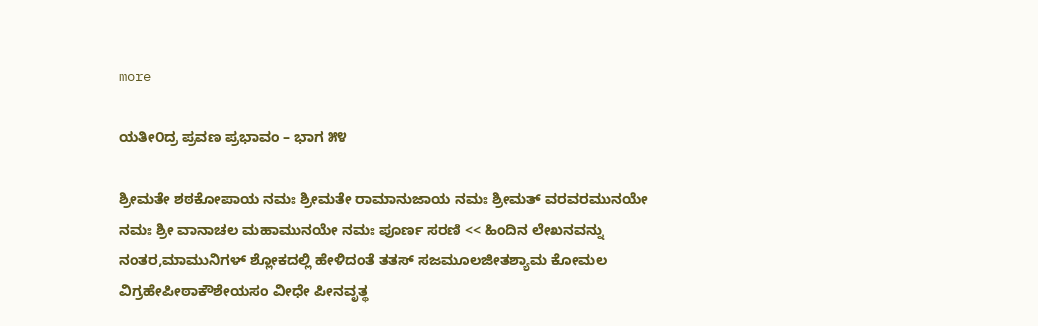more

ಯತೀ೦ದ್ರ ಪ್ರವಣ ಪ್ರಭಾವಂ – ಭಾಗ ೫೪

ಶ್ರೀಮತೇ ಶಠಕೋಪಾಯ ನಮಃ ಶ್ರೀಮತೇ ರಾಮಾನುಜಾಯ ನಮಃ ಶ್ರೀಮತ್ ವರವರಮುನಯೇ ನಮಃ ಶ್ರೀ ವಾನಾಚಲ ಮಹಾಮುನಯೇ ನಮಃ ಪೂರ್ಣ ಸರಣಿ << ಹಿಂದಿನ ಲೇಖನವನ್ನು ನಂತರ,ಮಾಮುನಿಗಳ್ ಶ್ಲೋಕದಲ್ಲಿ ಹೇಳಿದಂತೆ ತತಸ್ ಸಜಮೂಲಜೀತಶ್ಯಾಮ ಕೋಮಲ ವಿಗ್ರಹೇಪೀಠಾಕೌಶೇಯಸಂ ವೀಧೇ ಪೀನವೃತ್ಥ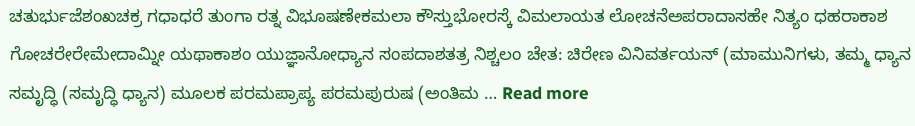ಚತುರ್ಭುಜೆಶಂಖಚಕ್ರ ಗಧಾಧರೆ ತುಂಗಾ ರತ್ನ ವಿಭೂಷಣೇಕಮಲಾ ಕೌಸ್ತುಭೋರಸ್ಕೆ ವಿಮಲಾಯತ ಲೋಚನೆಅಪರಾದಾಸಹೇ ನಿತ್ಯಂ ಧಹರಾಕಾಶ ಗೋಚರೇರೇಮೇದಾಮ್ನೀ ಯಥಾಕಾಶಂ ಯುಜ್ಞಾನೋಧ್ಯಾನ ಸಂಪದಾಶತತ್ರ ನಿಶ್ಚಲಂ ಚೇತ: ಚಿರೇಣ ವಿನಿವರ್ತಯನ್ (ಮಾಮುನಿಗಳು, ತಮ್ಮ ಧ್ಯಾನ ಸಮೃದ್ಧಿ (ಸಮೃದ್ಧಿ ಧ್ಯಾನ) ಮೂಲಕ ಪರಮಪ್ರಾಪ್ಯ ಪರಮಪುರುಷ (ಅಂತಿಮ … Read more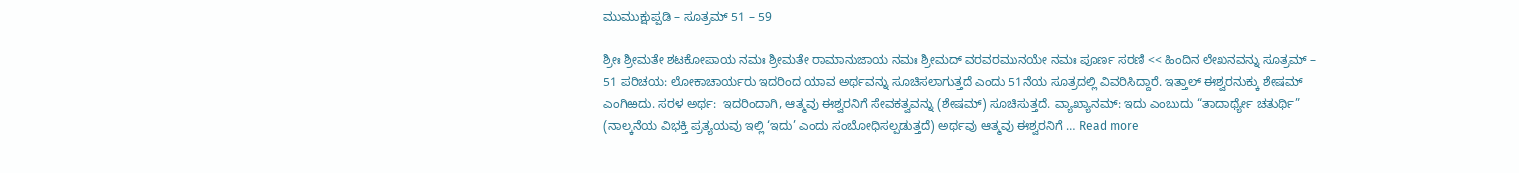ಮುಮುಕ್ಷುಪ್ಪಡಿ – ಸೂತ್ರಮ್ 51 – 59

ಶ್ರೀಃ ಶ್ರೀಮತೇ ಶಟಕೋಪಾಯ ನಮಃ ಶ್ರೀಮತೇ ರಾಮಾನುಜಾಯ ನಮಃ ಶ್ರೀಮದ್ ವರವರಮುನಯೇ ನಮಃ ಪೂರ್ಣ ಸರಣಿ << ಹಿಂದಿನ ಲೇಖನವನ್ನು ಸೂತ್ರಮ್ – 51 ಪರಿಚಯ: ಲೋಕಾಚಾರ್ಯರು ಇದರಿಂದ ಯಾವ ಅರ್ಥವನ್ನು ಸೂಚಿಸಲಾಗುತ್ತದೆ ಎಂದು 51ನೆಯ ಸೂತ್ರದಲ್ಲಿ ವಿವರಿಸಿದ್ದಾರೆ. ಇತ್ತಾಲ್ ಈಶ್ವರನುಕ್ಕು ಶೇಷಮ್ ಎಂಗಿಱದು. ಸರಳ ಅರ್ಥ:  ಇದರಿಂದಾಗಿ, ಆತ್ಮವು ಈಶ್ವರನಿಗೆ ಸೇವಕತ್ವವನ್ನು (ಶೇಷಮ್) ಸೂಚಿಸುತ್ತದೆ. ವ್ಯಾಖ್ಯಾನಮ್: ಇದು ಎಂಬುದು “ತಾದಾರ್ಥ್ಯೇ ಚತುರ್ಥಿ” (ನಾಲ್ಕನೆಯ ವಿಭಕ್ತಿ ಪ್ರತ್ಯಯವು ಇಲ್ಲಿ ‘ಇದು’ ಎಂದು ಸಂಬೋಧಿಸಲ್ಪಡುತ್ತದೆ) ಅರ್ಥವು ಆತ್ಮವು ಈಶ್ವರನಿಗೆ … Read more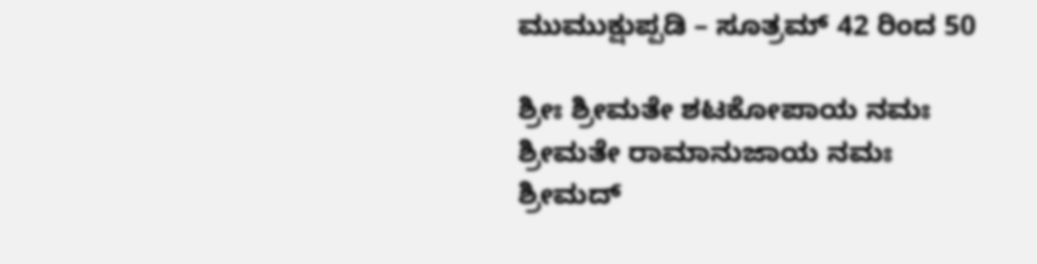ಮುಮುಕ್ಷುಪ್ಪಡಿ – ಸೂತ್ರಮ್ 42 ರಿಂದ 50

ಶ್ರೀಃ ಶ್ರೀಮತೇ ಶಟಕೋಪಾಯ ನಮಃ ಶ್ರೀಮತೇ ರಾಮಾನುಜಾಯ ನಮಃ ಶ್ರೀಮದ್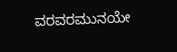ವರವರಮುನಯೇ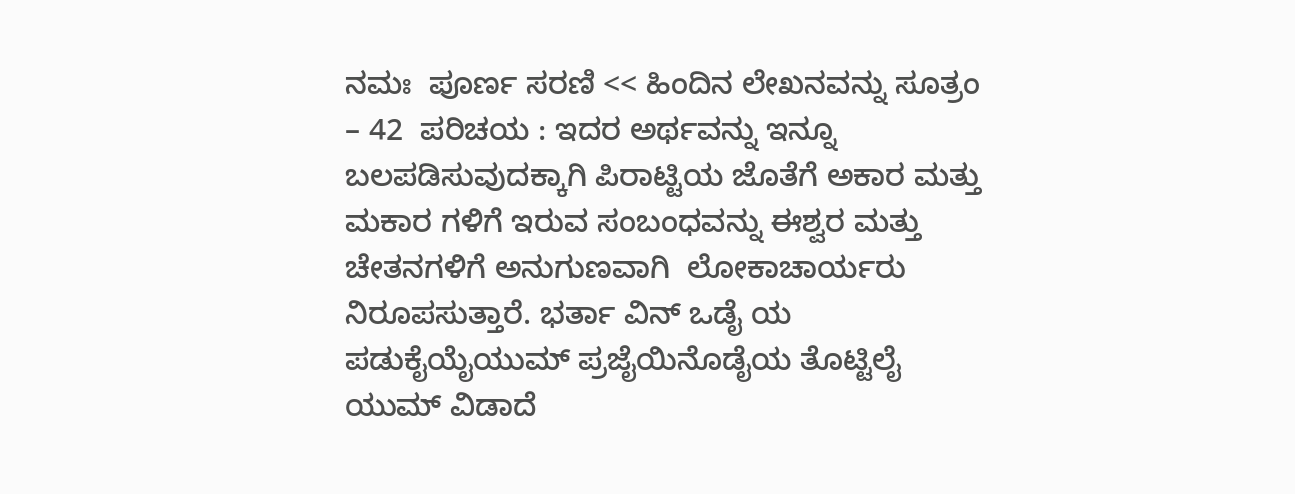ನಮಃ  ಪೂರ್ಣ ಸರಣಿ << ಹಿಂದಿನ ಲೇಖನವನ್ನು ಸೂತ್ರಂ – 42  ಪರಿಚಯ : ಇದರ ಅರ್ಥವನ್ನು ಇನ್ನೂ ಬಲಪಡಿಸುವುದಕ್ಕಾಗಿ ಪಿರಾಟ್ಟಿಯ ಜೊತೆಗೆ ಅಕಾರ ಮತ್ತು ಮಕಾರ ಗಳಿಗೆ ಇರುವ ಸಂಬಂಧವನ್ನು ಈಶ್ವರ ಮತ್ತು ಚೇತನಗಳಿಗೆ ಅನುಗುಣವಾಗಿ  ಲೋಕಾಚಾರ್ಯರು ನಿರೂಪಸುತ್ತಾರೆ. ಭರ್ತಾ ವಿನ್ ಒಡೈ ಯ ಪಡುಕೈಯೈಯುಮ್ ಪ್ರಜೈಯಿನೊಡೈಯ ತೊಟ್ಟಿಲೈ ಯುಮ್ ವಿಡಾದೆ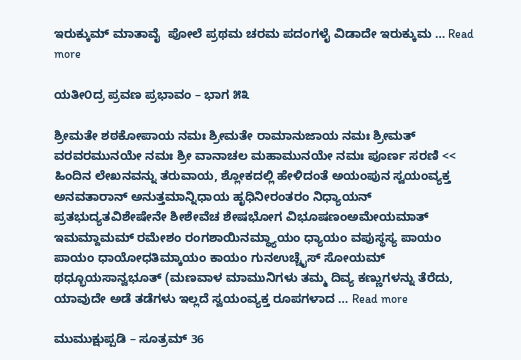ಇರುಕ್ಕುಮ್ ಮಾತಾವೈ  ಪೋಲೆ ಪ್ರಥಮ ಚರಮ ಪದಂಗಳೈ ವಿಡಾದೇ ಇರುಕ್ಕುಮ … Read more

ಯತೀ೦ದ್ರ ಪ್ರವಣ ಪ್ರಭಾವಂ – ಭಾಗ ೫೩

ಶ್ರೀಮತೇ ಶಠಕೋಪಾಯ ನಮಃ ಶ್ರೀಮತೇ ರಾಮಾನುಜಾಯ ನಮಃ ಶ್ರೀಮತ್ ವರವರಮುನಯೇ ನಮಃ ಶ್ರೀ ವಾನಾಚಲ ಮಹಾಮುನಯೇ ನಮಃ ಪೂರ್ಣ ಸರಣಿ << ಹಿಂದಿನ ಲೇಖನವನ್ನು ತರುವಾಯ, ಶ್ಲೋಕದಲ್ಲಿ ಹೇಳಿದಂತೆ ಅಯಂಪುನ ಸ್ವಯಂವ್ಯಕ್ತ ಅನವತಾರಾನ್ ಅನುತ್ತಮಾನ್ನಿಧಾಯ ಹೃಧಿನೀರಂತರಂ ನಿಧ್ಯಾಯನ್ ಪ್ರತಭುದ್ಯತವಿಶೇಷೇನೇ ಶೀಶೇವೆಚ ಶೇಷಭೋಗ ವಿಭೂಷಣಂಅಮೇಯಮಾತ್ ಇಮಮ್ದಾಮಮ್ ರಮೇಶಂ ರಂಗಶಾಯಿನಮ್ಧ್ಯಾಯಂ ಧ್ಯಾಯಂ ವಪುಸ್ಥಸ್ಯ ಪಾಯಂ ಪಾಯಂ ಧಾಯೋಧತಿಮ್ಕಾಯಂ ಕಾಯಂ ಗುನಉಚ್ಚೈಸ್ ಸೋಯಮ್ ಥಧ್ಭೂಯಸಾನ್ವಭೂತ್ (ಮಣವಾಳ ಮಾಮುನಿಗಳು ತಮ್ಮ ದಿವ್ಯ ಕಣ್ಣುಗಳನ್ನು ತೆರೆದು, ಯಾವುದೇ ಅಡೆ ತಡೆಗಳು ಇಲ್ಲದೆ ಸ್ವಯಂವ್ಯಕ್ತ ರೂಪಗಳಾದ … Read more

ಮುಮುಕ್ಷುಪ್ಪಡಿ – ಸೂತ್ರಮ್ 36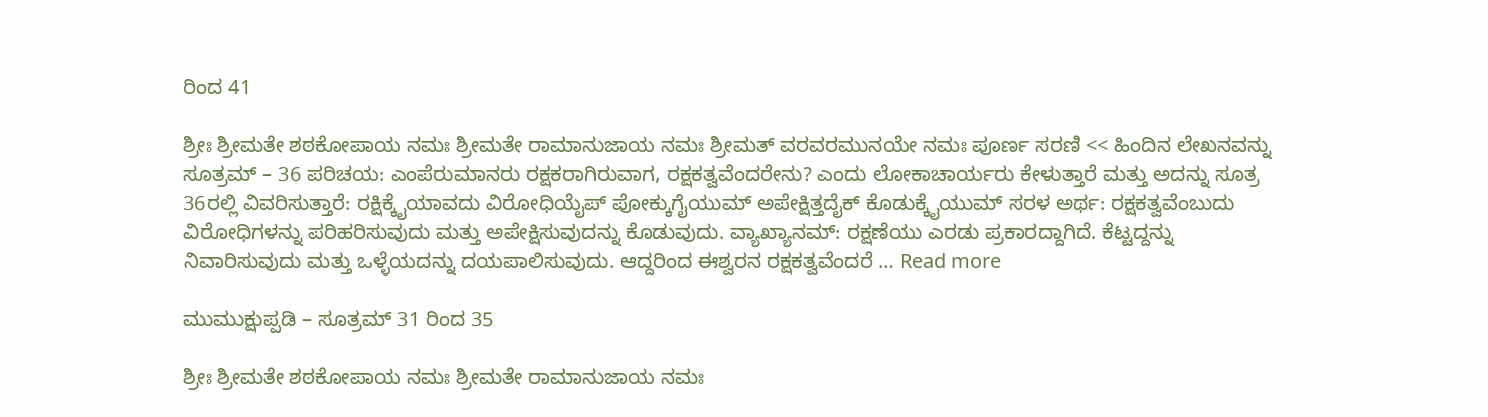ರಿಂದ 41

ಶ್ರೀಃ ಶ್ರೀಮತೇ ಶಠಕೋಪಾಯ ನಮಃ ಶ್ರೀಮತೇ ರಾಮಾನುಜಾಯ ನಮಃ ಶ್ರೀಮತ್ ವರವರಮುನಯೇ ನಮಃ ಪೂರ್ಣ ಸರಣಿ << ಹಿಂದಿನ ಲೇಖನವನ್ನು ಸೂತ್ರಮ್ – 36 ಪರಿಚಯ: ಎಂಪೆರುಮಾನರು ರಕ್ಷಕರಾಗಿರುವಾಗ, ರಕ್ಷಕತ್ವವೆಂದರೇನು? ಎಂದು ಲೋಕಾಚಾರ್ಯರು ಕೇಳುತ್ತಾರೆ ಮತ್ತು ಅದನ್ನು ಸೂತ್ರ 36ರಲ್ಲಿ ವಿವರಿಸುತ್ತಾರೆ: ರಕ್ಷಿಕ್ಕೈಯಾವದು ವಿರೋಧಿಯೈಪ್ ಪೋಕ್ಕುಗೈಯುಮ್ ಅಪೇಕ್ಷಿತ್ತದೈಕ್ ಕೊಡುಕ್ಕೈಯುಮ್ ಸರಳ ಅರ್ಥ: ರಕ್ಷಕತ್ವವೆಂಬುದು ವಿರೋಧಿಗಳನ್ನು ಪರಿಹರಿಸುವುದು ಮತ್ತು ಅಪೇಕ್ಷಿಸುವುದನ್ನು ಕೊಡುವುದು. ವ್ಯಾಖ್ಯಾನಮ್: ರಕ್ಷಣೆಯು ಎರಡು ಪ್ರಕಾರದ್ದಾಗಿದೆ. ಕೆಟ್ಟದ್ದನ್ನು ನಿವಾರಿಸುವುದು ಮತ್ತು ಒಳ್ಳೆಯದನ್ನು ದಯಪಾಲಿಸುವುದು. ಆದ್ದರಿಂದ ಈಶ್ವರನ ರಕ್ಷಕತ್ವವೆಂದರೆ … Read more

ಮುಮುಕ್ಷುಪ್ಪಡಿ – ಸೂತ್ರಮ್ 31 ರಿಂದ 35

ಶ್ರೀಃ ಶ್ರೀಮತೇ ಶಠಕೋಪಾಯ ನಮಃ ಶ್ರೀಮತೇ ರಾಮಾನುಜಾಯ ನಮಃ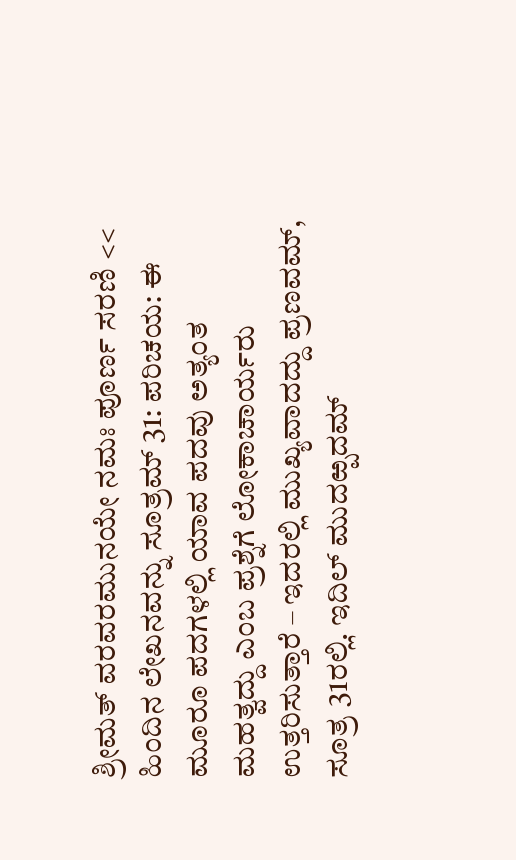ಶ್ರೀಮತ್ ವರವರಮುನಯೇ ನಮಃ ಪೂರ್ಣ ಸರಣಿ << ಹಿಂದಿನ ಲೇಖನವನ್ನು ಸೂತ್ರಮ್ 31: ಪರಿಚಯ: ಈ ಮೂರೂ ಪದಗಳಲ್ಲಿ ಯಾವ ಪದವು ಅತ್ಯಂತ ಮಹತ್ವದ್ದು ಎಂಬ ಪ್ರಶ್ನೆಗೆ ಲೋಕಾಚಾರ್ಯರು ಉತ್ತರಿಸುತ್ತಾರೆ – ಇದರಲ್ಲಿ ಮುಖ್ಯವಾದದ್ದು ಪ್ರಣವಮ್, ಸೂತ್ರ 31ರಲ್ಲಿ. ಇದಿಲ್ ಮುದಱ್ಪದಮ್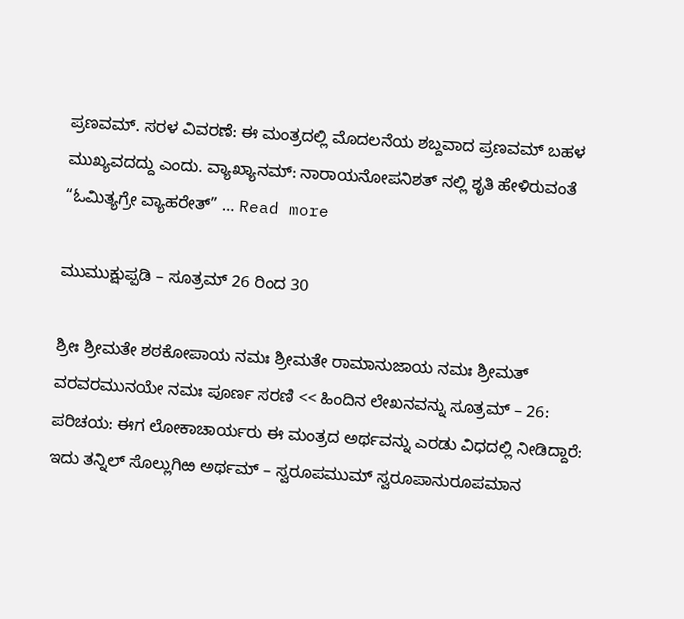ಪ್ರಣವಮ್. ಸರಳ ವಿವರಣೆ: ಈ ಮಂತ್ರದಲ್ಲಿ ಮೊದಲನೆಯ ಶಬ್ದವಾದ ಪ್ರಣವಮ್ ಬಹಳ ಮುಖ್ಯವದದ್ದು ಎಂದು. ವ್ಯಾಖ್ಯಾನಮ್: ನಾರಾಯನೋಪನಿಶತ್ ನಲ್ಲಿ ಶೃತಿ ಹೇಳಿರುವಂತೆ “ಓಮಿತ್ಯಗ್ರೇ ವ್ಯಾಹರೇತ್” … Read more

ಮುಮುಕ್ಷುಪ್ಪಡಿ – ಸೂತ್ರಮ್ 26 ರಿಂದ 30

ಶ್ರೀಃ ಶ್ರೀಮತೇ ಶಠಕೋಪಾಯ ನಮಃ ಶ್ರೀಮತೇ ರಾಮಾನುಜಾಯ ನಮಃ ಶ್ರೀಮತ್ ವರವರಮುನಯೇ ನಮಃ ಪೂರ್ಣ ಸರಣಿ << ಹಿಂದಿನ ಲೇಖನವನ್ನು ಸೂತ್ರಮ್ – 26: ಪರಿಚಯ: ಈಗ ಲೋಕಾಚಾರ್ಯರು ಈ ಮಂತ್ರದ ಅರ್ಥವನ್ನು ಎರಡು ವಿಧದಲ್ಲಿ ನೀಡಿದ್ದಾರೆ: ಇದು ತನ್ನಿಲ್ ಸೊಲ್ಲುಗಿಱ ಅರ್ಥಮ್ – ಸ್ವರೂಪಮುಮ್ ಸ್ವರೂಪಾನುರೂಪಮಾನ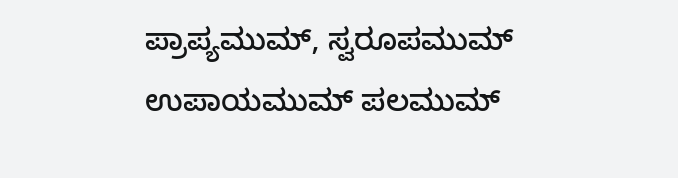ಪ್ರಾಪ್ಯಮುಮ್, ಸ್ವರೂಪಮುಮ್ ಉಪಾಯಮುಮ್ ಪಲಮುಮ್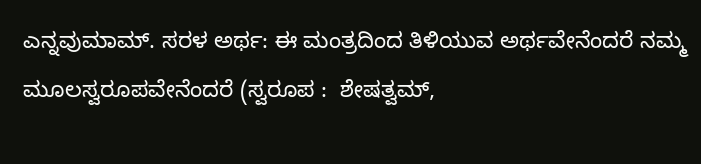ಎನ್ನವುಮಾಮ್. ಸರಳ ಅರ್ಥ: ಈ ಮಂತ್ರದಿಂದ ತಿಳಿಯುವ ಅರ್ಥವೇನೆಂದರೆ ನಮ್ಮ ಮೂಲಸ್ವರೂಪವೇನೆಂದರೆ (ಸ್ವರೂಪ :  ಶೇಷತ್ವಮ್,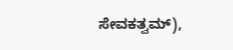ಸೇವಕತ್ವಮ್),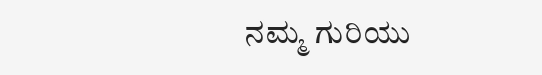ನಮ್ಮ ಗುರಿಯು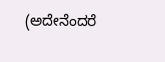(ಅದೇನೆಂದರೆ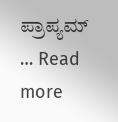ಪ್ರಾಪ್ಯಮ್ … Read more